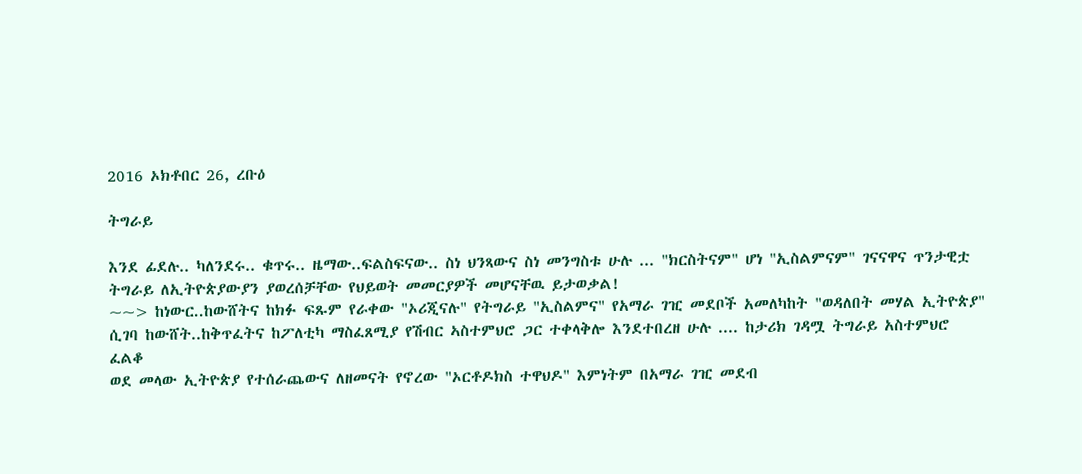2016 ኦክቶበር 26, ረቡዕ

ትግራይ

እንደ ፊደሉ.. ካለንደሩ.. ቁጥሩ.. ዜማው..ፍልስፍናው.. ስነ ህንጻውና ስነ መንግስቱ ሁሉ ... "ክርስትናም" ሆነ "ኢስልምናም" ገናናዋና ጥንታዊቷ ትግራይ ለኢትዮጵያውያን ያወረሰቻቸው የህይወት መመርያዎች መሆናቸዉ ይታወቃል!
~~> ከነውር..ከውሸትና ከክፉ ፍጹም የራቀው "ኦሪጂናሉ" የትግራይ "ኢስልምና" የአማራ ገዢ መደቦች አመለካከት "ወዳለበት መሃል ኢትዮጵያ" ሲገባ ከውሸት..ከቅጥፈትና ከፖለቲካ ማስፈጸሚያ የሽብር ኣስተምህሮ ጋር ተቀላቅሎ እንደተበረዘ ሁሉ .... ከታሪክ ገዳሟ ትግራይ አስተምህሮ ፈልቆ
ወደ መላው ኢትዮጵያ የተሰራጨውና ለዘመናት የኖረው "ኦርቶዶክስ ተዋህዶ" እምነትም በአማራ ገዢ መደብ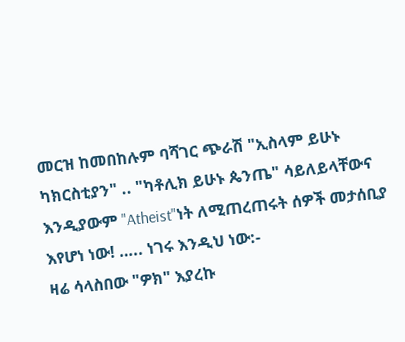መርዝ ከመበከሉም ባሻገር ጭራሽ "ኢስላም ይሁኑ ካክርስቲያን" .. "ካቶሊክ ይሁኑ ጴንጤ" ሳይለይላቸውና እንዲያውም "Atheist"ነት ለሚጠረጠሩት ሰዎች መታሰቢያ እየሆነ ነው! ….. ነገሩ እንዲህ ነው:-
ዛሬ ሳላስበው "ዎክ" እያረኩ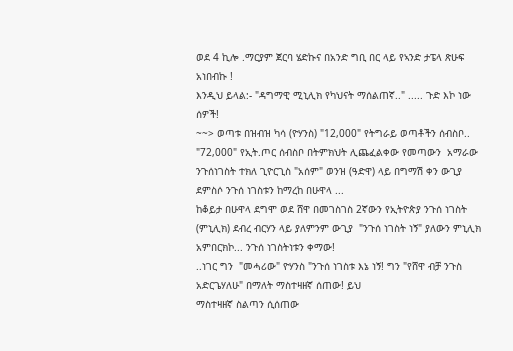ወደ 4 ኪሎ .ማርያም ጀርባ ሄድኩና በአንድ ግቢ በር ላይ የኣንድ ታፔላ ጽሁፍ አነበብኩ !
እንዲህ ይላል:- "ዳግማዊ ሚኒሊክ የካህናት ማሰልጠኛ.." ..... ጉድ እኮ ነው ሰዎች!
~~> ወጣቱ በዝብዝ ካሳ (ዮሃንስ) "12,000" የትግራይ ወጣቶችን ሰብስቦ.. "72,000" የኢት.ጦር ሰብስቦ በትምክህት ሊጨፈልቀው የመጣውን  አማራው ንጉሰነገስት ተክለ ጊዮርጊስ "አሰም" ወንዝ (ዓድዋ) ላይ በግማሽ ቀን ውጊያ ደምስሶ ንጉሰ ነገስቱን ከማረከ በሁዋላ ...
ከቆይታ በሁዋላ ደግሞ ወደ ሸዋ በመገስገስ 2ኛውን የኢትዮጵያ ንጉሰ ነገስት (ምኒሊክ) ደብረ ብርሃን ላይ ያለምንም ውጊያ  "ንጉሰ ነገስት ነኝ" ያለውን ምኒሊክ አምበርክኮ... ንጉሰ ነገስትነቱን ቀማው!
..ነገር ግን  "መሓሪው" ዮሃንስ "ንጉሰ ነገስቱ እኔ ነኝ! ግን "የሸዋ ብቻ ንጉስ አድርጌሃለሁ" በማለት ማስተዛዘኛ ሰጠው! ይህ
ማስተዛዘኛ ስልጣን ሲሰጠው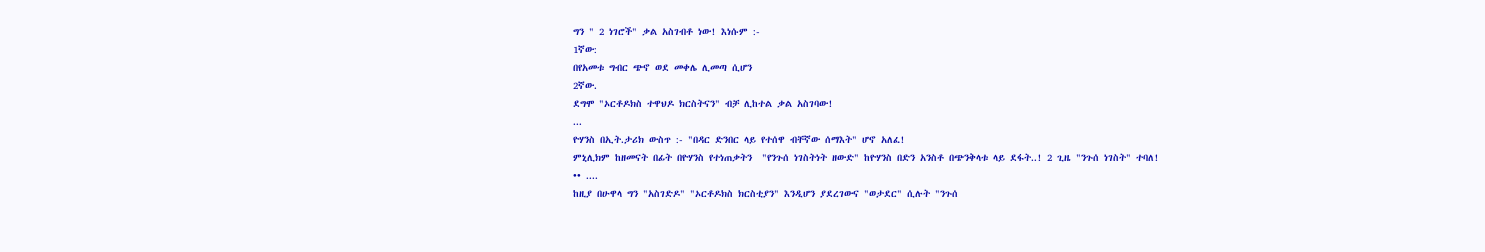ግን " 2 ነገሮች" ቃል አስገብቶ ነው! እነሱም :-
1ኛው:
በየአመቱ ግብር ጭኖ ወደ መቀሌ ሊመጣ ሲሆን
2ኛው.
ደግሞ "ኦርቶዶክስ ተዋህዶ ክርስትናን" ብቻ ሊከተል ቃል አስገባው!
...
ዮሃንስ በኢት.ታሪክ ውስጥ :- "በዳር ድንበር ላይ የተሰዋ ብቸኛው ሰማእት" ሆኖ አለፈ!
ምኒሊክም ከዘመናት በፊት በዮሃንስ የተነጠቃትን  "የንጉሰ ነገስትነት ዘውድ" ከዮሃንስ በድን አንስቶ በጭንቅላቱ ላይ ደፋት..! 2 ጊዜ "ንጉሰ ነገስት" ተባለ!
•• ....
ከዚያ በሁዋላ ግን "አስገድዶ" "ኦርቶዶክስ ክርስቲያን" እንዲሆን ያደረገውና "ወታደር" ሲሉት "ንጉሰ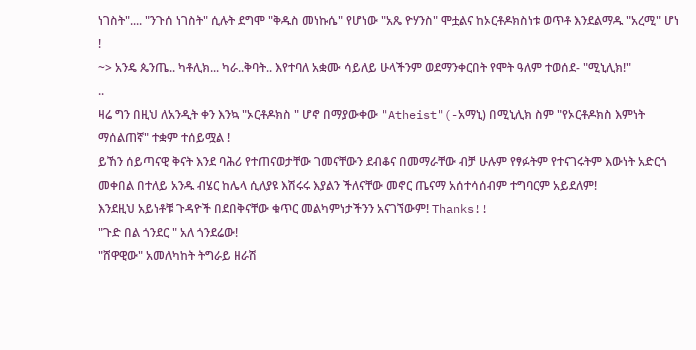ነገስት".... "ንጉሰ ነገስት" ሲሉት ደግሞ "ቅዱስ መነኩሴ" የሆነው "አጼ ዮሃንስ" ሞቷልና ከኦርቶዶክስነቱ ወጥቶ እንደልማዱ "አረሚ" ሆነ !
~> አንዴ ጴንጤ.. ካቶሊክ... ካራ..ቅባት.. እየተባለ አቋሙ ሳይለይ ሁላችንም ወደማንቀርበት የሞት ዓለም ተወሰደ- "ሚኒሊክ!"
..
ዛሬ ግን በዚህ ለአንዲት ቀን እንኳ "ኦርቶዶክስ " ሆኖ በማያውቀው "Atheist"(-አማኒ) በሚኒሊክ ስም "የኦርቶዶክስ እምነት ማሰልጠኛ" ተቋም ተሰይሟል !
ይኸን ሰይጣናዊ ቅናት እንደ ባሕሪ የተጠናወታቸው ገመናቸውን ደብቆና በመማራቸው ብቻ ሁሉም የፃፉትም የተናገሩትም እውነት አድርጎ መቀበል በተለይ አንዱ ብሄር ከሌላ ሲለያዩ እሽሩሩ እያልን ችለናቸው መኖር ጤናማ አሰተሳሰብም ተግባርም አይደለም!
እንደዚህ አይነቶቹ ጉዳዮች በደበቅናቸው ቁጥር መልካምነታችንን አናገኘውም! Thanks!!
"ጉድ በል ጎንደር " አለ ጎንደሬው!
"ሸዋዊው" አመለካከት ትግራይ ዘራሽ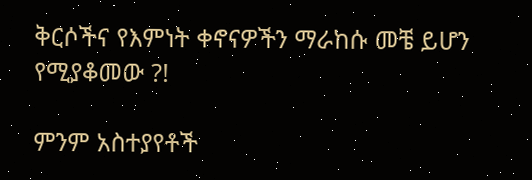ቅርሶችና የእምነት ቀኖናዎችን ማራከሱ መቼ ይሆን የሚያቆመው ?!

ምንም አስተያየቶች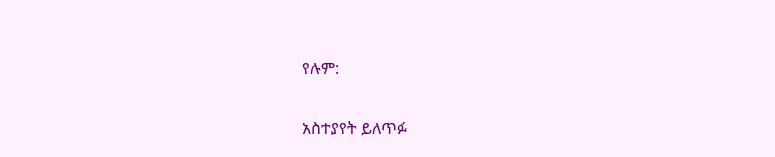የሉም:

አስተያየት ይለጥፉ